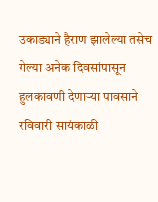उकाड्याने हैराण झालेल्या तसेच गेल्या अनेक दिवसांपासून हुलकावणी देणाऱ्या पावसाने रविवारी सायंकाळी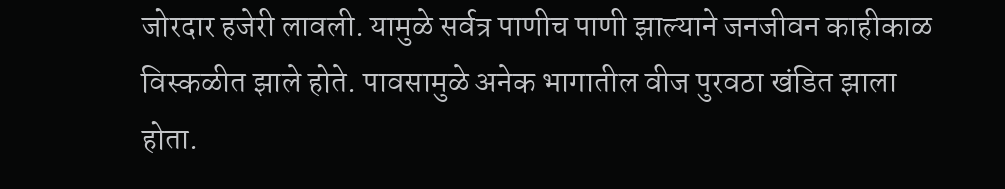जोरदार हजेरी लावली. यामुळे सर्वत्र पाणीच पाणी झाल्याने जनजीवन काहीकाळ विस्कळीत झाले होते. पावसामुळे अनेक भागातील वीज पुरवठा खंडित झाला होता.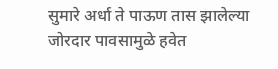सुमारे अर्धा ते पाऊण तास झालेल्या जोरदार पावसामुळे हवेत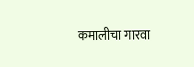कमालीचा गारवा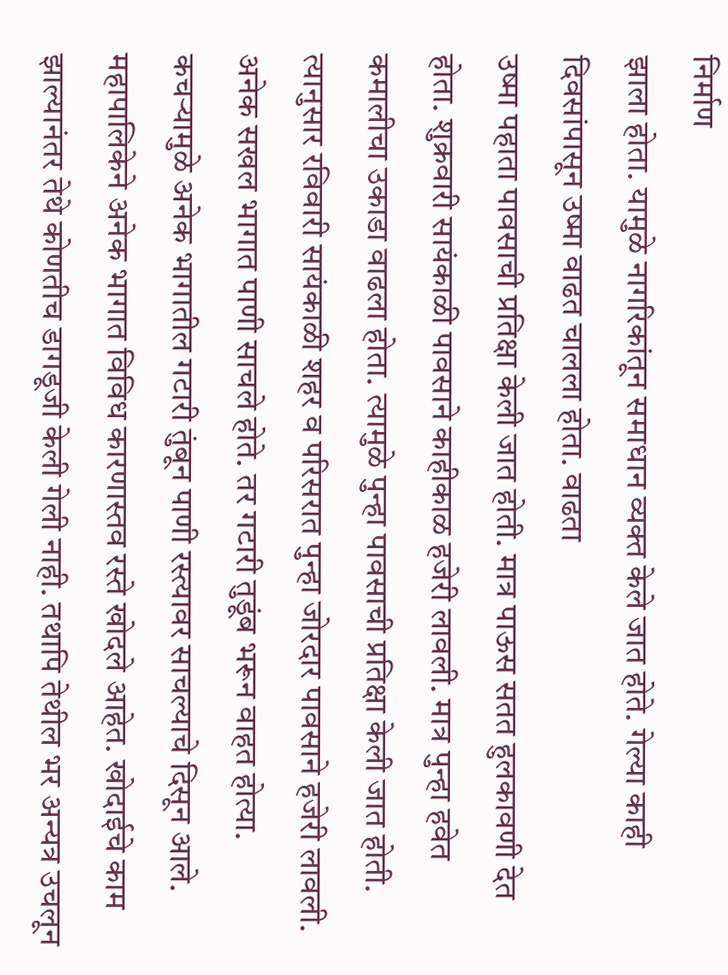निर्माण
झाला होता. यामुळे नागरिकांतून समाधान व्यक्त केले जात होते. गेल्या काही दिवसांपासून उष्मा वाढत चालला होता. वाढता
उष्मा पहाता पावसाची प्रतिक्षा केली जात होती. मात्र पाऊस सतत हुलकावणी देत होता. शुक्रवारी सायंकाळी पावसाने काहीकाळ हजेरी लावली. मात्र पुन्हा हवेत कमालीचा उकाडा वाढला होता. त्यामुळे पुन्हा पावसाची प्रतिक्षा केली जात होती. त्यानुसार रविवारी सायंकाळी शहर व परिसरात पुन्हा जोरदार पावसाने हजेरी लावली. अनेक सखल भागात पाणी साचले होते. तर गटारी तुडूंब भरून वाहत होत्या. कचऱ्यामुळे अनेक भागातील गटारी तुंबून पाणी रस्त्यावर साचल्याचे दिसून आले.
महापालिकेने अनेक भागात विविध कारणास्तव रस्ते खोदले आहेत. खोदाईचे काम झाल्यानंतर तेथे कोणतीच डागडूजी केली गेली नाही. तथापि तेथील भर अन्यत्र उचलून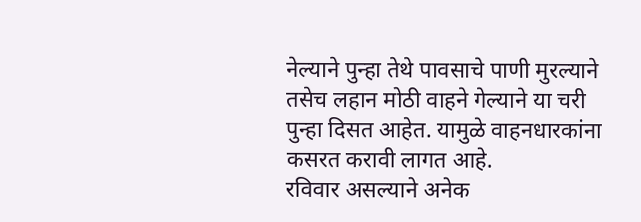नेल्याने पुन्हा तेथे पावसाचे पाणी मुरल्याने तसेच लहान मोठी वाहने गेल्याने या चरी पुन्हा दिसत आहेत. यामुळे वाहनधारकांना कसरत करावी लागत आहे.
रविवार असल्याने अनेक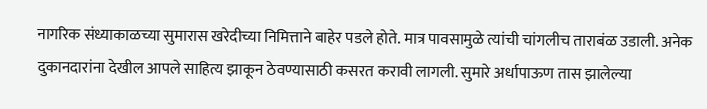नागरिक संध्याकाळच्या सुमारास खरेदीच्या निमित्ताने बाहेर पडले होते. मात्र पावसामुळे त्यांची चांगलीच ताराबंळ उडाली. अनेक दुकानदारांना देखील आपले साहित्य झाकून ठेवण्यासाठी कसरत करावी लागली. सुमारे अर्धापाऊण तास झालेल्या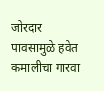जोरदार पावसामुळे हवेत कमालीचा गारवा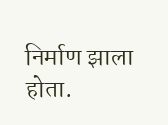निर्माण झाला होता.